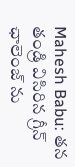Mahesh Babu: తన తండ్రి విసిరిన గ్రీన్ ఛాలెంజ్ ను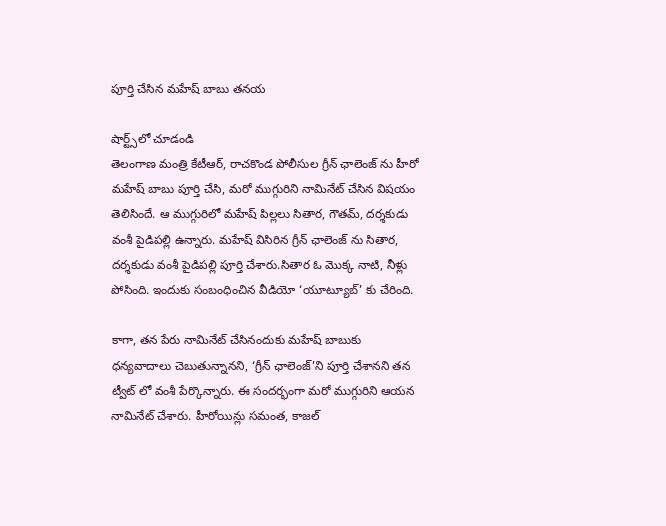పూర్తి చేసిన మహేష్ బాబు తనయ

షార్ట్స్‌లో చూడండి
తెలంగాణ మంత్రి కేటీఆర్, రాచకొండ పోలీసుల గ్రీన్ ఛాలెంజ్ ను హీరో మహేష్ బాబు పూర్తి చేసి, మరో ముగ్గురిని నామినేట్ చేసిన విషయం తెలిసిందే. ఆ ముగ్గురిలో మహేష్ పిల్లలు సితార, గౌతమ్, దర్శకుడు వంశీ పైడిపల్లి ఉన్నారు. మహేష్ విసిరిన గ్రీన్ ఛాలెంజ్ ను సితార, దర్శకుడు వంశీ పైడిపల్లి పూర్తి చేశారు.సితార ఓ మొక్క నాటి, నీళ్లు పోసింది. ఇందుకు సంబంధించిన వీడియో ‘యూట్యూబ్’ కు చేరింది.

కాగా, తన పేరు నామినేట్ చేసినందుకు మహేష్ బాబుకు ధన్యవాదాలు చెబుతున్నానని, ‘గ్రీన్ ఛాలెంజ్’ని పూర్తి చేశానని తన ట్వీట్ లో వంశీ పేర్కొన్నారు. ఈ సందర్భంగా మరో ముగ్గురిని ఆయన నామినేట్ చేశారు. హీరోయిన్లు సమంత, కాజల్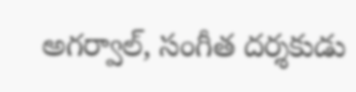అగర్వాల్, సంగీత దర్శకుడు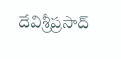దేవిశ్రీప్రసాద్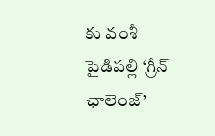కు వంశీ పైడిపల్లి ‘గ్రీన్ ఛాలెంజ్’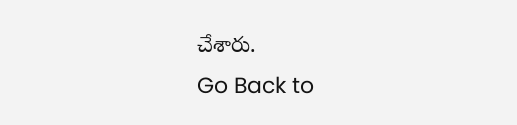చేశారు.
Go Back to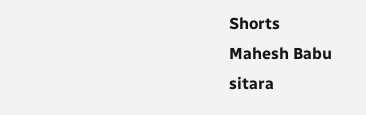Shorts
Mahesh Babu
sitara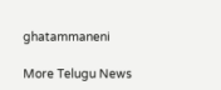ghatammaneni

More Telugu News